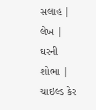સલાહ | લેખ | ઘરની શોભા | ચાઇલ્ડ કેર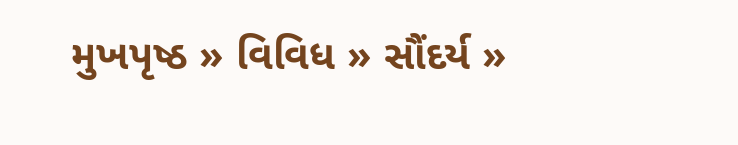મુખપૃષ્ઠ » વિવિધ » સૌંદર્ય »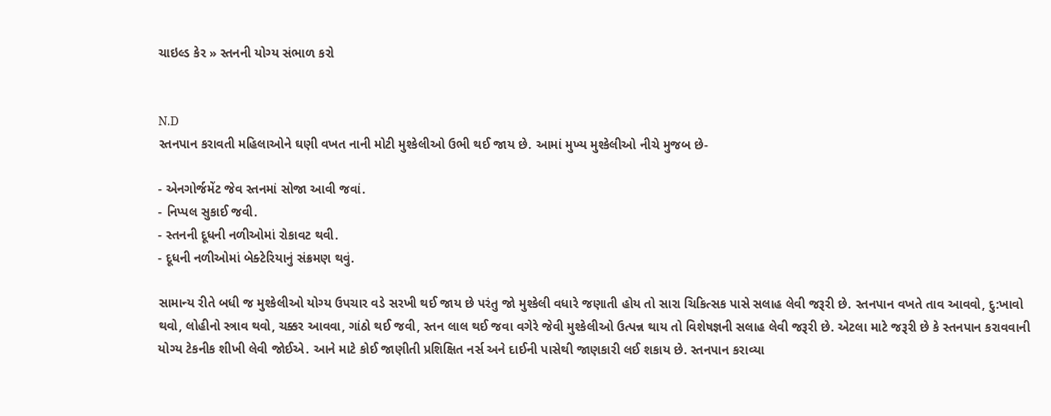ચાઇલ્ડ કેર » સ્તનની યોગ્ય સંભાળ કરો


N.D
સ્તનપાન કરાવતી મહિલાઓને ઘણી વખત નાની મોટી મુશ્કેલીઓ ઉભી થઈ જાય છે. આમાં મુખ્ય મુશ્કેલીઓ નીચે મુજબ છે-

- એનગોર્જમેંટ જેવ સ્તનમાં સોજા આવી જવાં.
- નિપ્પલ સુકાઈ જવી.
- સ્તનની દૂધની નળીઓમાં રોકાવટ થવી.
- દૂધની નળીઓમાં બેક્ટેરિયાનું સંક્રમણ થવું.

સામાન્ય રીતે બધી જ મુશ્કેલીઓ યોગ્ય ઉપચાર વડે સરખી થઈ જાય છે પરંતુ જો મુશ્કેલી વધારે જણાતી હોય તો સારા ચિકિત્સક પાસે સલાહ લેવી જરૂરી છે. સ્તનપાન વખતે તાવ આવવો, દુ:ખાવો થવો, લોહીનો સ્ત્રાવ થવો, ચક્કર આવવા, ગાંઠો થઈ જવી, સ્તન લાલ થઈ જવા વગેરે જેવી મુશ્કેલીઓ ઉત્પન્ન થાય તો વિશેષજ્ઞની સલાહ લેવી જરૂરી છે. એટલા માટે જરૂરી છે કે સ્તનપાન કરાવવાની યોગ્ય ટેકનીક શીખી લેવી જોઈએ. આને માટે કોઈ જાણીતી પ્રશિક્ષિત નર્સ અને દાઈની પાસેથી જાણકારી લઈ શકાય છે. સ્તનપાન કરાવ્યા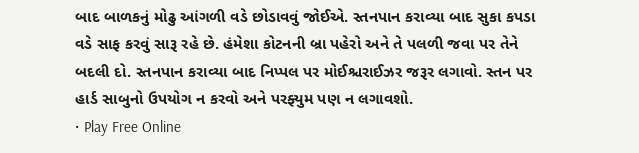બાદ બાળકનું મોઢુ આંગળી વડે છોડાવવું જોઈએ. સ્તનપાન કરાવ્યા બાદ સુકા કપડા વડે સાફ કરવું સારૂ રહે છે. હંમેશા કોટનની બ્રા પહેરો અને તે પલળી જવા પર તેને બદલી દો. સ્તનપાન કરાવ્યા બાદ નિપ્પલ પર મોઈશ્ચરાઈઝર જરૂર લગાવો. સ્તન પર હાર્ડ સાબુનો ઉપયોગ ન કરવો અને પરફ્યુમ પણ ન લગાવશો.
• Play Free Online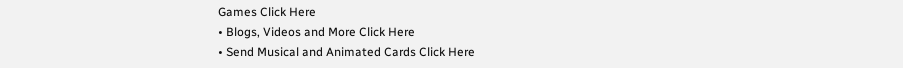Games Click Here
• Blogs, Videos and More Click Here
• Send Musical and Animated Cards Click Here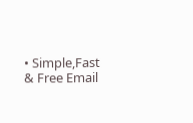• Simple,Fast & Free Email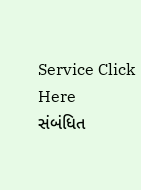Service Click Here
સંબંધિત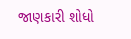જાણકારી શોધો